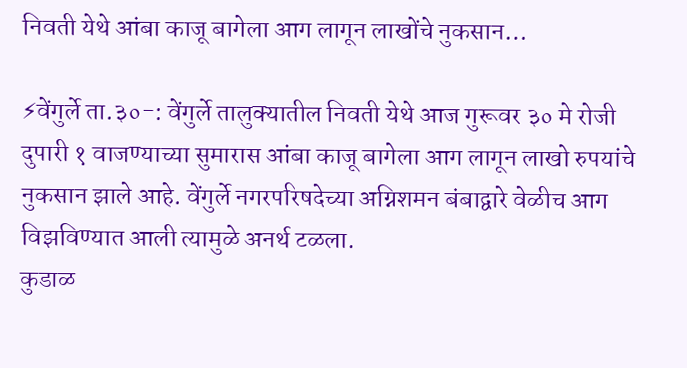निवती येथे आंबा काजू बागेला आग लागून लाखोंचे नुकसान…

⚡वेंगुर्ले ता.३०-: वेंगुर्ले तालुक्यातील निवती येथे आज गुरूवर ३० मे रोजी दुपारी १ वाजण्याच्या सुमारास आंबा काजू बागेला आग लागून लाखो रुपयांचे नुकसान झाले आहे. वेंगुर्ले नगरपरिषदेच्या अग्निशमन बंबाद्वारे वेळीच आग विझविण्यात आली त्यामुळे अनर्थ टळला.
कुडाळ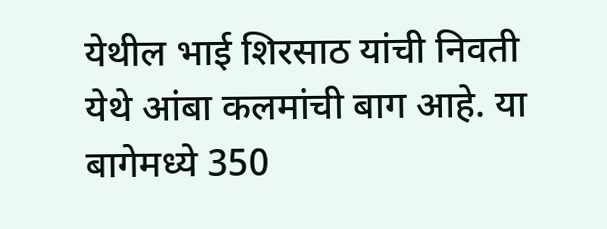येथील भाई शिरसाठ यांची निवती येथे आंबा कलमांची बाग आहे. या बागेमध्ये 350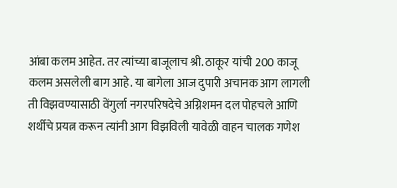आंबा कलम आहेत. तर त्यांच्या बाजूलाच श्री. ठाकूर यांची 200 काजू कलम असलेली बाग आहे. या बागेला आज दुपारी अचानक आग लागली ती विझवण्यासाठी वेंगुर्ला नगरपरिषदेचे अग्निशमन दल पोहचले आणि शर्थीचे प्रयत्न करून त्यांनी आग विझविली यावेळी वाहन चालक गणेश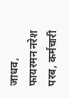जाधव, फायरमन नरेश परब, कर्मचारी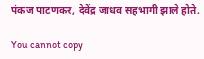पंकज पाटणकर, देवेंद्र जाधव सहभागी झाले होते.

You cannot copy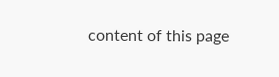content of this page